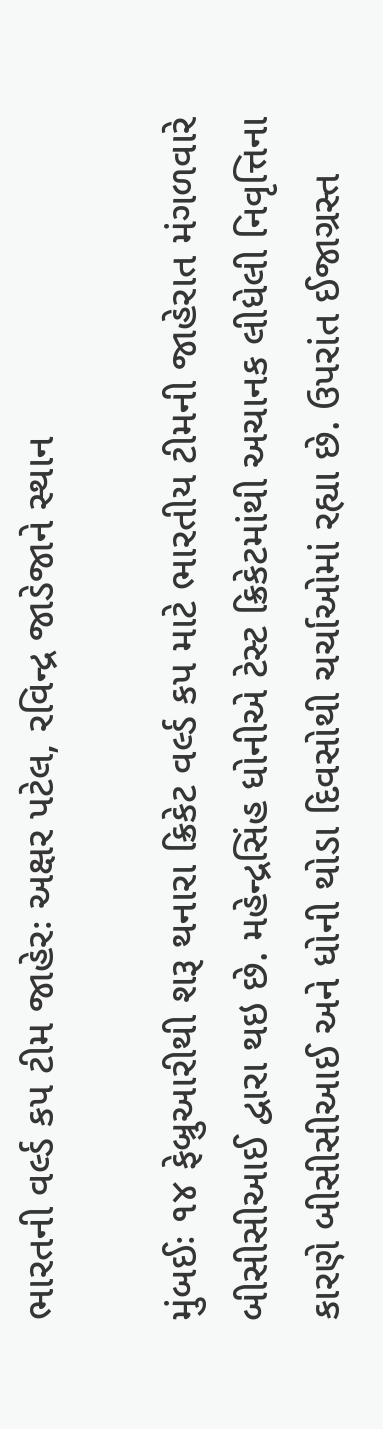ભારતની વર્લ્ડ કપ ટીમ જાહેરઃ અક્ષર પટેલ, રવિન્દ્ર જાડેજાને સ્થાન

મુંબઈઃ ૧૪ ફેબ્રુઆરીથી શરૂ થનારા ક્રિકેટ વર્લ્ડ કપ માટે ભારતીય ટીમની જાહેરાત મંગળવારે બીસીસીઆઈ દ્વારા થઇ છે. મહેન્દ્રસિંહ ધોનીએ ટેસ્ટ ક્રિકેટમાંથી અચાનક લીધેલી નિવૃત્તિના કારણે બીસીસીઆઈ અને ધોની થોડા દિવસોથી ચર્ચાઓમાં રહ્યા છે. ઉપરાંત ઈજાગ્રસ્ત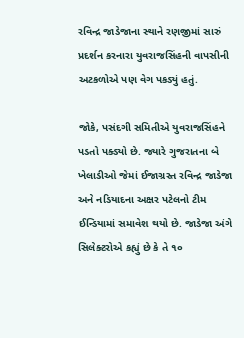રવિન્દ્ર જાડેજાના સ્થાને રણજીમાં સારું પ્રદર્શન કરનારા યુવરાજસિંહની વાપસીની અટકળોએ પણ વેગ પકડ્યું હતું.

જોકે, પસંદગી સમિતીએ યુવરાજસિંહને પડતો પક્ડ્યો છે. જ્યારે ગુજરાતના બે ખેલાડીઓ જેમાં ઈજાગ્રસ્ત રવિન્દ્ર જાડેજા અને નડિયાદના અક્ષર પટેલનો ટીમ ઈન્ડિયામાં સમાવેશ થયો છે. જાડેજા અંગે સિલેક્ટરોએ કહ્યું છે કે તે ૧૦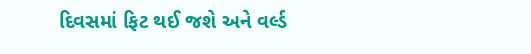દિવસમાં ફિટ થઈ જશે અને વર્લ્ડ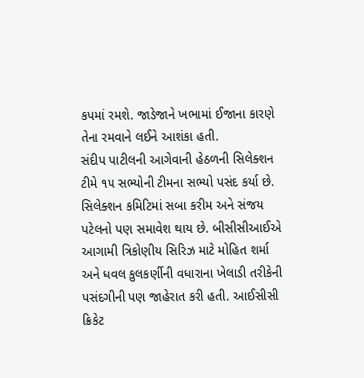કપમાં રમશે. જાડેજાને ખભામાં ઈજાના કારણે તેના રમવાને લઈને આશંકા હતી.
સંદીપ પાટીલની આગેવાની હેઠળની સિલેક્શન ટીમે ૧૫ સભ્યોની ટીમના સભ્યો પસંદ કર્યા છે. સિલેક્શન કમિટિમાં સબા કરીમ અને સંજય પટેલનો પણ સમાવેશ થાય છે. બીસીસીઆઈએ આગામી ત્રિકોણીય સિરિઝ માટે મોહિત શર્મા અને ધવલ કુલકર્ણીની વધારાના ખેલાડી તરીકેની પસંદગીની પણ જાહેરાત કરી હતી. આઈસીસી ક્રિકેટ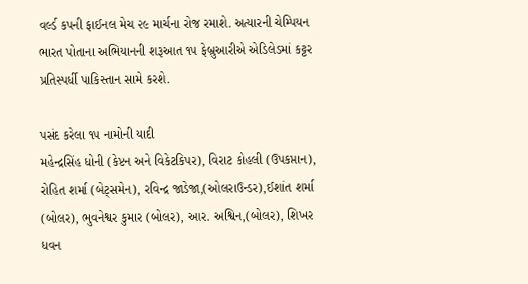વર્લ્ડ કપની ફાઈનલ મેચ ૨૯ માર્ચના રોજ રમાશે. અત્યારની ચેમ્પિયન ભારત પોતાના અભિયાનની શરૂઆત ૧૫ ફેબ્રુઆરીએ એડિલેડમાં કટ્ટર પ્રતિસ્પર્ધી પાકિસ્તાન સામે કરશે.

પસંદ કરેલા ૧૫ નામોની યાદી
મહેન્દ્રસિંહ ધોની (કેપ્ટન અને વિકેટકિપર), વિરાટ કોહલી (ઉપકપ્તાન), રોહિત શર્મા (બેટ્સમેન), રવિન્દ્ર જાડેજા,(ઓલરાઉન્ડર),ઈશાંત શર્મા (બોલર), ભુવનેશ્વર કુમાર (બોલર), આર. અશ્વિન,(બોલર), શિખર ધવન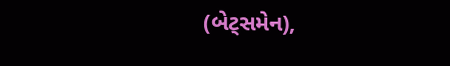(બેટ્સમેન),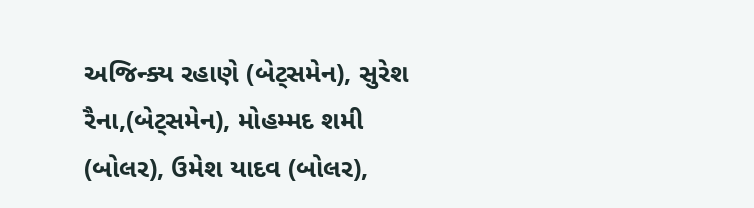અજિન્ક્ય રહાણે (બેટ્સમેન), સુરેશ રૈના,(બેટ્સમેન), મોહમ્મદ શમી (બોલર), ઉમેશ યાદવ (બોલર),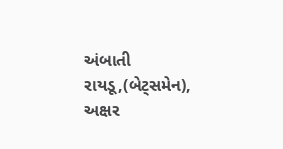અંબાતી રાયડૂ,(બેટ્સમેન), અક્ષર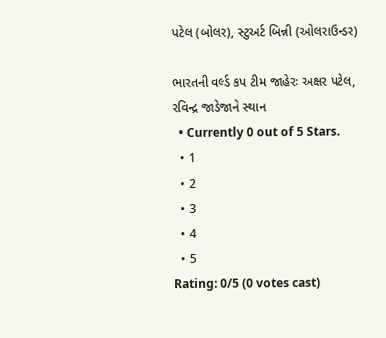પટેલ (બોલર), સ્ટુઅર્ટ બિન્ની (ઓલરાઉન્ડર)

ભારતની વર્લ્ડ કપ ટીમ જાહેરઃ અક્ષર પટેલ, રવિન્દ્ર જાડેજાને સ્થાન
  • Currently 0 out of 5 Stars.
  • 1
  • 2
  • 3
  • 4
  • 5
Rating: 0/5 (0 votes cast)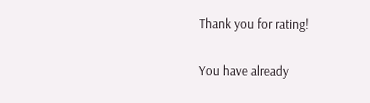Thank you for rating!

You have already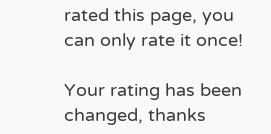rated this page, you can only rate it once!

Your rating has been changed, thanks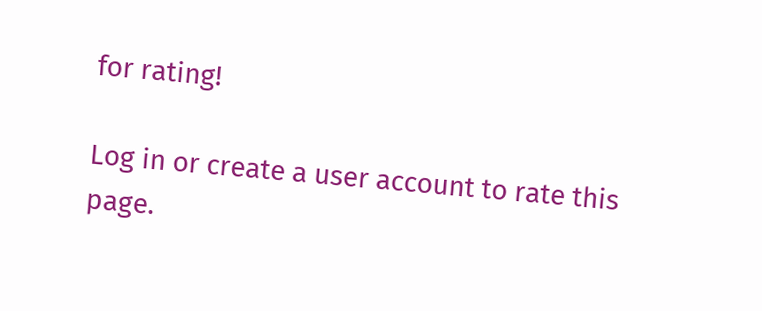for rating!

Log in or create a user account to rate this page.